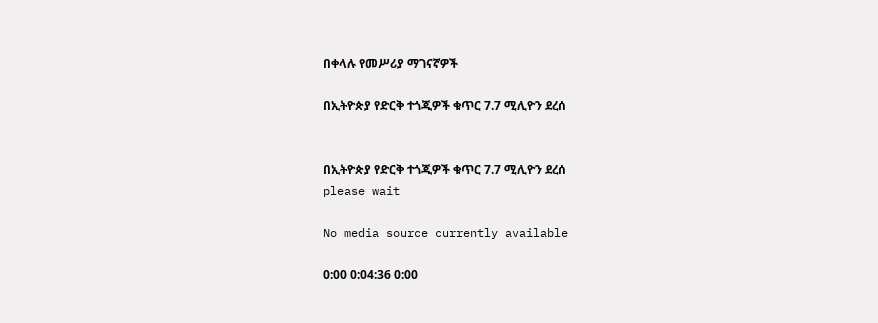በቀላሉ የመሥሪያ ማገናኛዎች

በኢትዮጵያ የድርቅ ተጎጂዎች ቁጥር 7.7 ሚሊዮን ደረሰ


በኢትዮጵያ የድርቅ ተጎጂዎች ቁጥር 7.7 ሚሊዮን ደረሰ
please wait

No media source currently available

0:00 0:04:36 0:00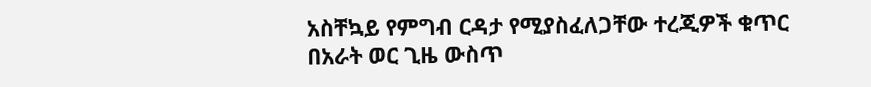አስቸኳይ የምግብ ርዳታ የሚያስፈለጋቸው ተረጂዎች ቁጥር በአራት ወር ጊዜ ውስጥ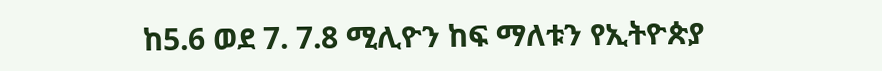ከ5.6 ወደ 7. 7.8 ሚሊዮን ከፍ ማለቱን የኢትዮጵያ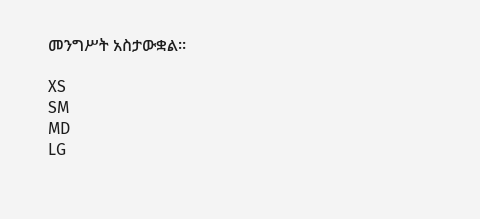መንግሥት አስታውቋል።

XS
SM
MD
LG